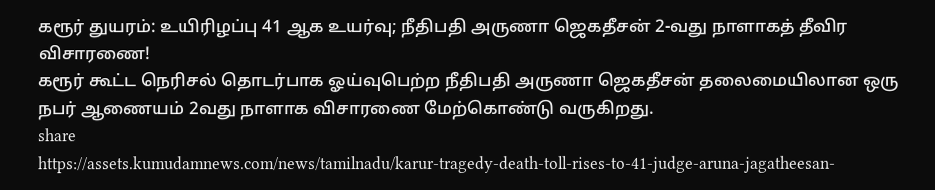கரூர் துயரம்: உயிரிழப்பு 41 ஆக உயர்வு; நீதிபதி அருணா ஜெகதீசன் 2-வது நாளாகத் தீவிர விசாரணை!
கரூர் கூட்ட நெரிசல் தொடர்பாக ஓய்வுபெற்ற நீதிபதி அருணா ஜெகதீசன் தலைமையிலான ஒரு நபர் ஆணையம் 2வது நாளாக விசாரணை மேற்கொண்டு வருகிறது.
share
https://assets.kumudamnews.com/news/tamilnadu/karur-tragedy-death-toll-rises-to-41-judge-aruna-jagatheesan-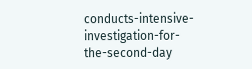conducts-intensive-investigation-for-the-second-day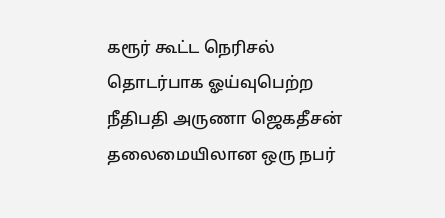கரூர் கூட்ட நெரிசல் தொடர்பாக ஓய்வுபெற்ற நீதிபதி அருணா ஜெகதீசன் தலைமையிலான ஒரு நபர்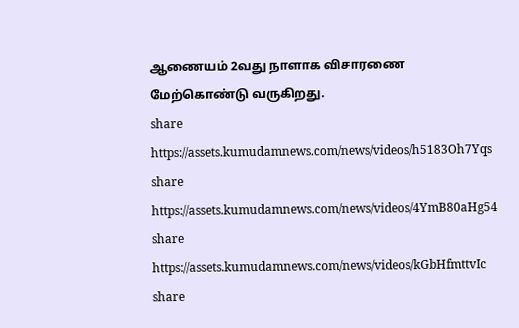ஆணையம் 2வது நாளாக விசாரணை மேற்கொண்டு வருகிறது.
share
https://assets.kumudamnews.com/news/videos/h5183Oh7Yqs
share
https://assets.kumudamnews.com/news/videos/4YmB80aHg54
share
https://assets.kumudamnews.com/news/videos/kGbHfmttvIc
share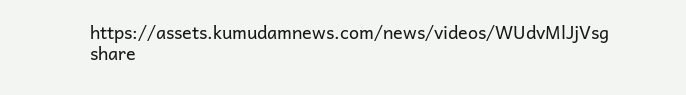https://assets.kumudamnews.com/news/videos/WUdvMlJjVsg
share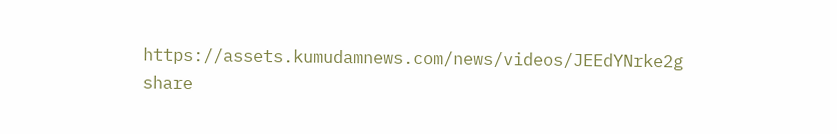https://assets.kumudamnews.com/news/videos/JEEdYNrke2g
share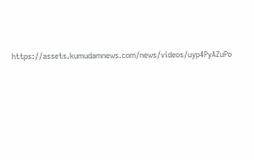https://assets.kumudamnews.com/news/videos/uyp4PyAZuPo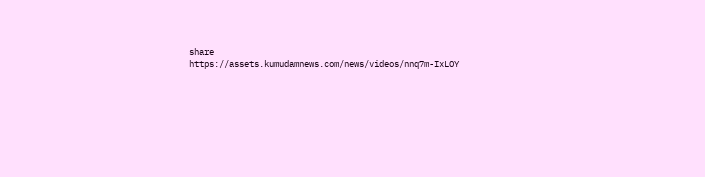share
https://assets.kumudamnews.com/news/videos/nnq7m-IxLOY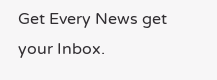Get Every News get your Inbox.